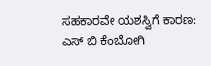ಸಹಕಾರವೇ ಯಶಸ್ವಿಗೆ ಕಾರಣ: ಎಸ್ ಬಿ ಕೆಂಬೋಗಿ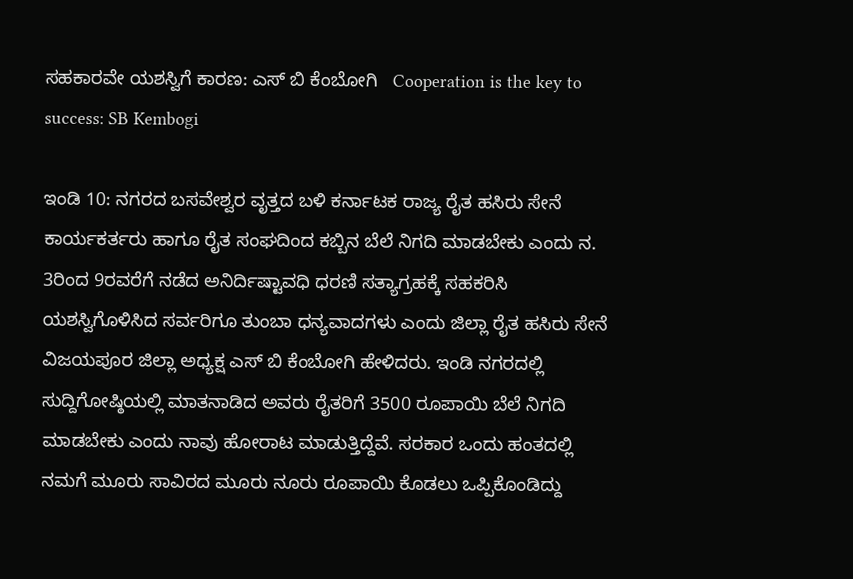ಸಹಕಾರವೇ ಯಶಸ್ವಿಗೆ ಕಾರಣ: ಎಸ್ ಬಿ ಕೆಂಬೋಗಿ   Cooperation is the key to success: SB Kembogi

ಇಂಡಿ 10: ನಗರದ ಬಸವೇಶ್ವರ ವೃತ್ತದ ಬಳಿ ಕರ್ನಾಟಕ ರಾಜ್ಯ ರೈತ ಹಸಿರು ಸೇನೆ ಕಾರ್ಯಕರ್ತರು ಹಾಗೂ ರೈತ ಸಂಘದಿಂದ ಕಬ್ಬಿನ ಬೆಲೆ ನಿಗದಿ ಮಾಡಬೇಕು ಎಂದು ನ. 3ರಿಂದ 9ರವರೆಗೆ ನಡೆದ ಅನಿರ್ದಿಷ್ಟಾವಧಿ ಧರಣಿ ಸತ್ಯಾಗ್ರಹಕ್ಕೆ ಸಹಕರಿಸಿ ಯಶಸ್ವಿಗೊಳಿಸಿದ ಸರ್ವರಿಗೂ ತುಂಬಾ ಧನ್ಯವಾದಗಳು ಎಂದು ಜಿಲ್ಲಾ ರೈತ ಹಸಿರು ಸೇನೆ ವಿಜಯಪೂರ ಜಿಲ್ಲಾ ಅಧ್ಯಕ್ಷ ಎಸ್ ಬಿ ಕೆಂಬೋಗಿ ಹೇಳಿದರು. ಇಂಡಿ ನಗರದಲ್ಲಿ ಸುದ್ದಿಗೋಷ್ಠಿಯಲ್ಲಿ ಮಾತನಾಡಿದ ಅವರು ರೈತರಿಗೆ 3500 ರೂಪಾಯಿ ಬೆಲೆ ನಿಗದಿ ಮಾಡಬೇಕು ಎಂದು ನಾವು ಹೋರಾಟ ಮಾಡುತ್ತಿದ್ದೆವೆ. ಸರಕಾರ ಒಂದು ಹಂತದಲ್ಲಿ ನಮಗೆ ಮೂರು ಸಾವಿರದ ಮೂರು ನೂರು ರೂಪಾಯಿ ಕೊಡಲು ಒಪ್ಪಿಕೊಂಡಿದ್ದು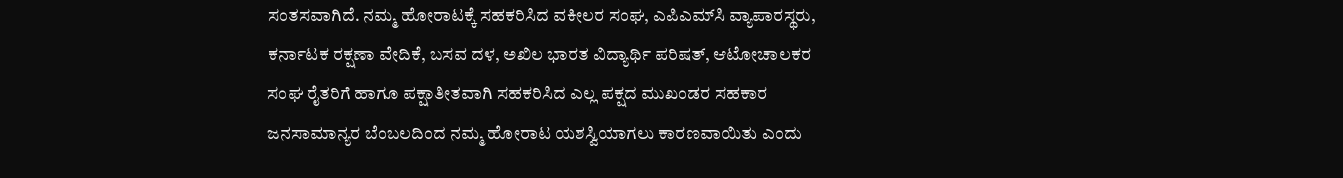ಸಂತಸವಾಗಿದೆ. ನಮ್ಮ ಹೋರಾಟಕ್ಕೆ ಸಹಕರಿಸಿದ ವಕೀಲರ ಸಂಘ, ಎಪಿಎಮ್‌ಸಿ ವ್ಯಾಪಾರಸ್ಥರು, ಕರ್ನಾಟಕ ರಕ್ಷಣಾ ವೇದಿಕೆ, ಬಸವ ದಳ, ಅಖಿಲ ಭಾರತ ವಿದ್ಯಾರ್ಥಿ ಪರಿಷತ್, ಆಟೋಚಾಲಕರ ಸಂಘ ರೈತರಿಗೆ ಹಾಗೂ ಪಕ್ಷಾತೀತವಾಗಿ ಸಹಕರಿಸಿದ ಎಲ್ಲ ಪಕ್ಷದ ಮುಖಂಡರ ಸಹಕಾರ ಜನಸಾಮಾನ್ಯರ ಬೆಂಬಲದಿಂದ ನಮ್ಮ ಹೋರಾಟ ಯಶಸ್ವಿಯಾಗಲು ಕಾರಣವಾಯಿತು ಎಂದು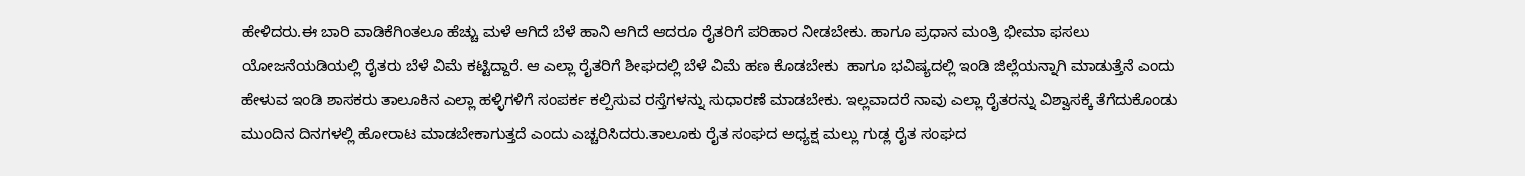ಹೇಳಿದರು.ಈ ಬಾರಿ ವಾಡಿಕೆಗಿಂತಲೂ ಹೆಚ್ಚು ಮಳೆ ಆಗಿದೆ ಬೆಳೆ ಹಾನಿ ಆಗಿದೆ ಆದರೂ ರೈತರಿಗೆ ಪರಿಹಾರ ನೀಡಬೇಕು. ಹಾಗೂ ಪ್ರಧಾನ ಮಂತ್ರಿ ಭೀಮಾ ಫಸಲು ಯೋಜನೆಯಡಿಯಲ್ಲಿ ರೈತರು ಬೆಳೆ ವಿಮೆ ಕಟ್ಟಿದ್ದಾರೆ. ಆ ಎಲ್ಲಾ ರೈತರಿಗೆ ಶೀಘದಲ್ಲಿ ಬೆಳೆ ವಿಮೆ ಹಣ ಕೊಡಬೇಕು  ಹಾಗೂ ಭವಿಷ್ಯದಲ್ಲಿ ಇಂಡಿ ಜಿಲ್ಲೆಯನ್ನಾಗಿ ಮಾಡುತ್ತೆನೆ ಎಂದು ಹೇಳುವ ಇಂಡಿ ಶಾಸಕರು ತಾಲೂಕಿನ ಎಲ್ಲಾ ಹಳ್ಳಿಗಳಿಗೆ ಸಂಪರ್ಕ ಕಲ್ಪಿಸುವ ರಸ್ತೆಗಳನ್ನು ಸುಧಾರಣೆ ಮಾಡಬೇಕು. ಇಲ್ಲವಾದರೆ ನಾವು ಎಲ್ಲಾ ರೈತರನ್ನು ವಿಶ್ವಾಸಕ್ಕೆ ತೆಗೆದುಕೊಂಡು ಮುಂದಿನ ದಿನಗಳಲ್ಲಿ ಹೋರಾಟ ಮಾಡಬೇಕಾಗುತ್ತದೆ ಎಂದು ಎಚ್ಚರಿಸಿದರು.ತಾಲೂಕು ರೈತ ಸಂಘದ ಅಧ್ಯಕ್ಷ ಮಲ್ಲು ಗುಡ್ಲ ರೈತ ಸಂಘದ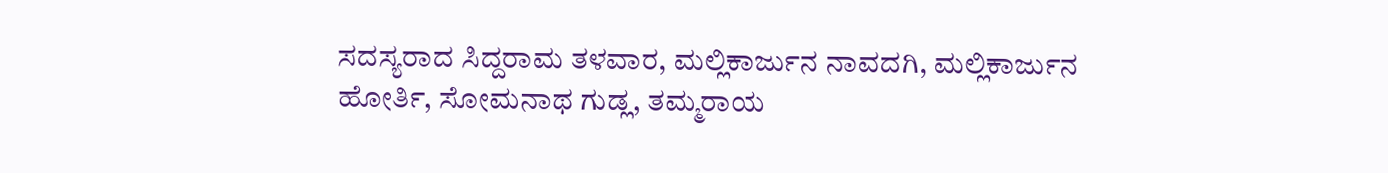ಸದಸ್ಯರಾದ ಸಿದ್ದರಾಮ ತಳವಾರ, ಮಲ್ಲಿಕಾರ್ಜುನ ನಾವದಗಿ, ಮಲ್ಲಿಕಾರ್ಜುನ ಹೋರ್ತಿ, ಸೋಮನಾಥ ಗುಡ್ಲ, ತಮ್ಮರಾಯ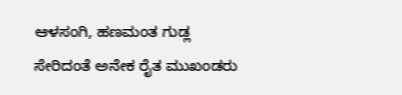ಆಳಸಂಗಿ, ಹಣಮಂತ ಗುಡ್ಲ ಸೇರಿದಂತೆ ಅನೇಕ ರೈತ ಮುಖಂಡರು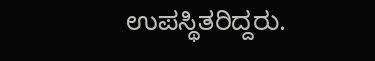ಉಪಸ್ಥಿತರಿದ್ದರು.